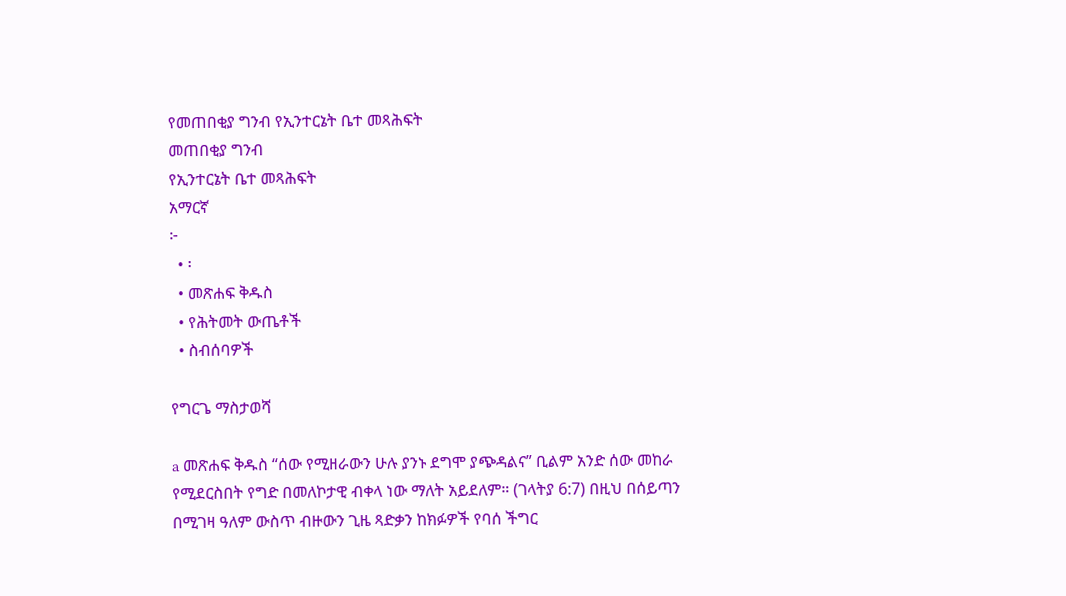የመጠበቂያ ግንብ የኢንተርኔት ቤተ መጻሕፍት
መጠበቂያ ግንብ
የኢንተርኔት ቤተ መጻሕፍት
አማርኛ
፦
  • ፡
  • መጽሐፍ ቅዱስ
  • የሕትመት ውጤቶች
  • ስብሰባዎች

የግርጌ ማስታወሻ

a መጽሐፍ ቅዱስ “ሰው የሚዘራውን ሁሉ ያንኑ ደግሞ ያጭዳልና” ቢልም አንድ ሰው መከራ የሚደርስበት የግድ በመለኮታዊ ብቀላ ነው ማለት አይደለም። (ገላትያ 6:7) በዚህ በሰይጣን በሚገዛ ዓለም ውስጥ ብዙውን ጊዜ ጻድቃን ከክፉዎች የባሰ ችግር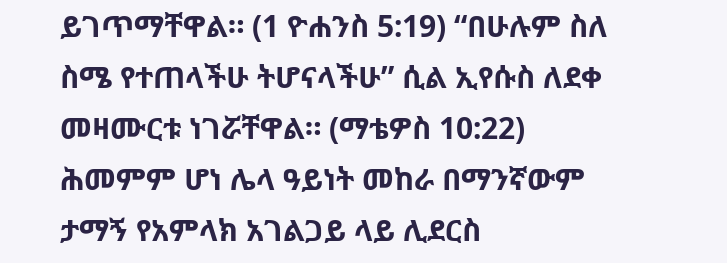ይገጥማቸዋል። (1 ዮሐንስ 5:19) “በሁሉም ስለ ስሜ የተጠላችሁ ትሆናላችሁ” ሲል ኢየሱስ ለደቀ መዛሙርቱ ነገሯቸዋል። (ማቴዎስ 10:22) ሕመምም ሆነ ሌላ ዓይነት መከራ በማንኛውም ታማኝ የአምላክ አገልጋይ ላይ ሊደርስ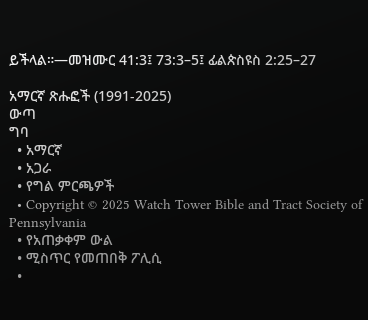ይችላል።—መዝሙር 41:3፤ 73:3–5፤ ፊልጵስዩስ 2:25–27

አማርኛ ጽሑፎች (1991-2025)
ውጣ
ግባ
  • አማርኛ
  • አጋራ
  • የግል ምርጫዎች
  • Copyright © 2025 Watch Tower Bible and Tract Society of Pennsylvania
  • የአጠቃቀም ውል
  • ሚስጥር የመጠበቅ ፖሊሲ
  •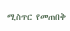ሚስጥር የመጠበቅ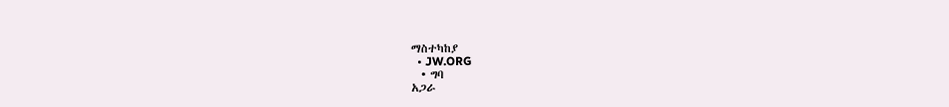ማስተካከያ
  • JW.ORG
  • ግባ
አጋራ